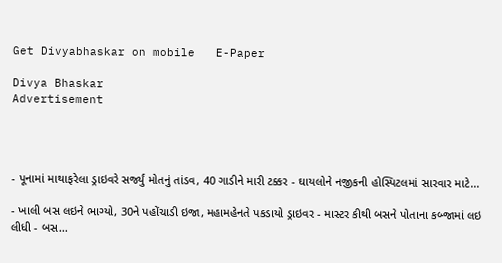Get Divyabhaskar on mobile   E-Paper

Divya Bhaskar
Advertisement




- પૂનામાં માથાફરેલા ડ્રાઇવરે સર્જ્યું મોતનું તાંડવ, 40 ગાડીને મારી ટક્કર - ઘાયલોને નજીકની હોસ્પિટલમાં સારવાર માટે...

- ખાલી બસ લઇને ભાગ્યો, 30ને પહોંચાડી ઇજા, મહામહેનતે પકડાયો ડ્રાઇવર - માસ્ટર કીથી બસને પોતાના કબ્જામાં લઇ લીધી - બસ...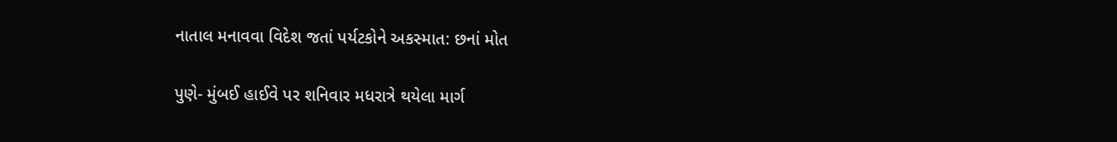નાતાલ મનાવવા વિદેશ જતાં પર્યટકોને અકસ્માત: છનાં મોત

પુણે- મુંબઈ હાઈવે પર શનિવાર મધરાત્રે થયેલા માર્ગ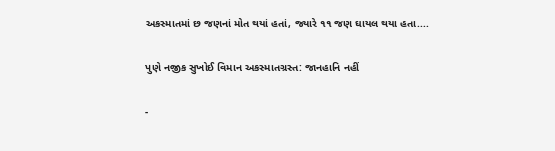અકસ્માતમાં છ જણનાં મોત થયાં હતાં, જ્યારે ૧૧ જણ ઘાયલ થયા હતા....

પુણે નજીક સુખોઈ વિમાન અકસ્માતગ્રસ્ત: જાનહાનિ નહીં

-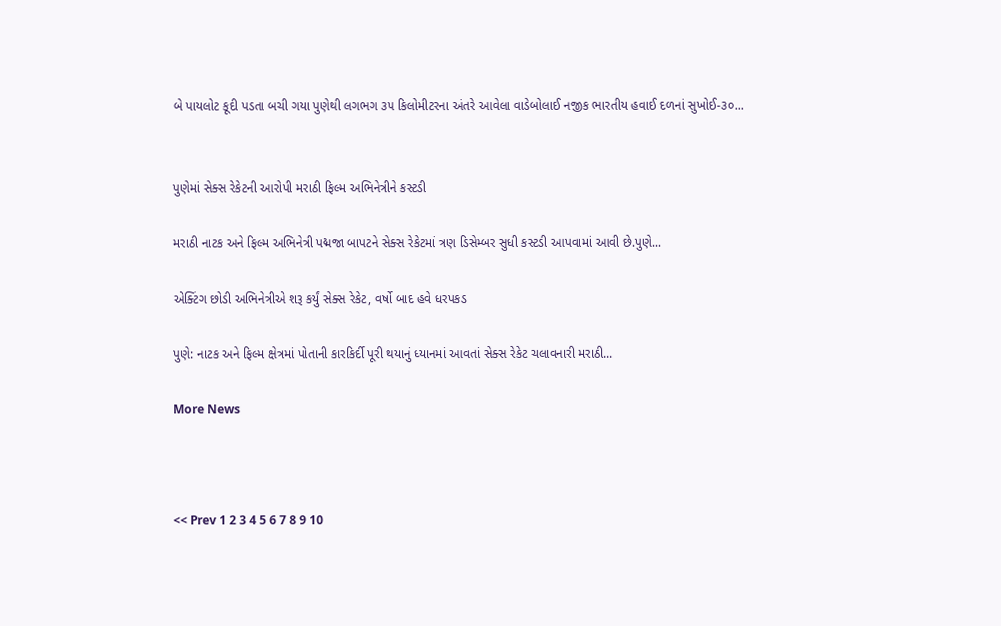બે પાયલોટ કૂદી પડતા બચી ગયા પુણેથી લગભગ ૩૫ કિલોમીટરના અંતરે આવેલા વાડેબોલાઈ નજીક ભારતીય હવાઈ દળનાં સુખોઈ-૩૦...


પુણેમાં સેક્સ રેકેટની આરોપી મરાઠી ફિલ્મ અભિનેત્રીને કસ્ટડી

મરાઠી નાટક અને ફિલ્મ અભિનેત્રી પદ્મજા બાપટને સેક્સ રેકેટમાં ત્રણ ડિસેમ્બર સુધી કસ્ટડી આપવામાં આવી છે.પુણે...

એક્ટિંગ છોડી અભિનેત્રીએ શરૂ કર્યું સેક્સ રેકેટ, વર્ષો બાદ હવે ધરપકડ

પુણે: નાટક અને ફિલ્મ ક્ષેત્રમાં પોતાની કારકિર્દી પૂરી થયાનું ધ્યાનમાં આવતાં સેક્સ રેકેટ ચલાવનારી મરાઠી...

More News



<< Prev 1 2 3 4 5 6 7 8 9 10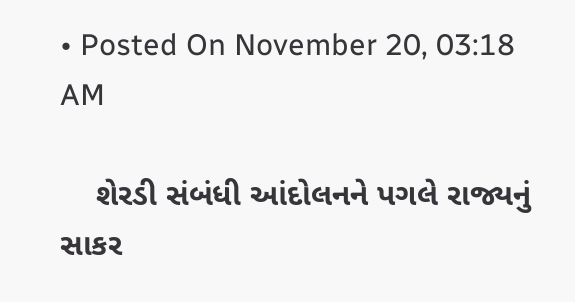• Posted On November 20, 03:18 AM

    શેરડી સંબંધી આંદોલનને પગલે રાજ્યનું સાકર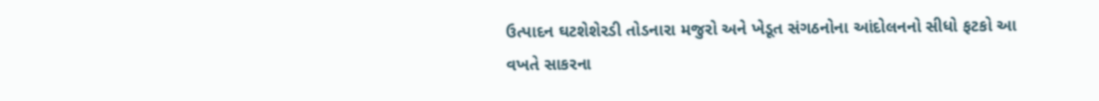ઉત્પાદન ઘટશેશેરડી તોડનારા મજુરો અને ખેડૂત સંગઠનોના આંદોલનનો સીધો ફટકો આ વખતે સાકરના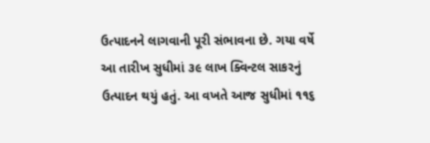ઉત્પાદનને લાગવાની પૂરી સંભાવના છે. ગયા વર્ષે આ તારીખ સુધીમાં ૩૯ લાખ ક્વિન્ટલ સાકરનું ઉત્પાદન થયું હતું. આ વખતે આજ સુધીમાં ૧૧૬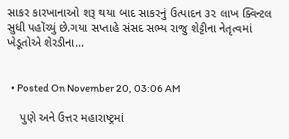સાકર કારખાનાઓ શરૂ થયા બાદ સાકરનું ઉત્પાદન ૩૨ લાખ ક્વિન્ટલ સુધી પહોંચ્યું છે.ગયા સપ્તાહે સંસદ સભ્ય રાજુ શેટ્ટીના નેતૃત્વમાં ખેડૂતોએ શેરડીના...


  • Posted On November 20, 03:06 AM

    પુણે અને ઉત્તર મહારાષ્ટ્રમાં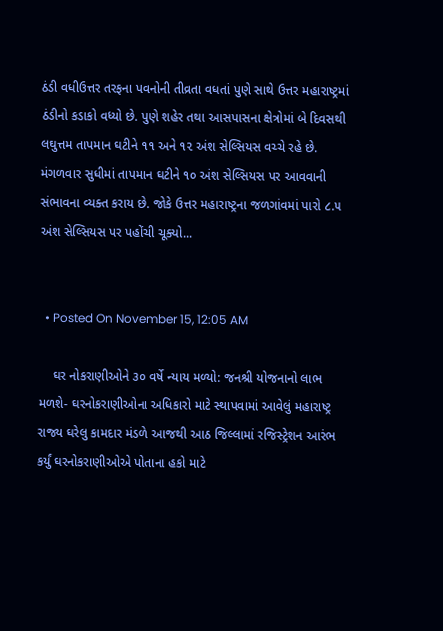ઠંડી વધીઉત્તર તરફના પવનોની તીવ્રતા વધતાં પુણે સાથે ઉત્તર મહારાષ્ટ્રમાં ઠંડીનો કડાકો વધ્યો છે. પુણે શહેર તથા આસપાસના ક્ષેત્રોમાં બે દિવસથી લઘુત્તમ તાપમાન ઘટીને ૧૧ અને ૧૨ અંશ સેલ્સિયસ વચ્ચે રહે છે. મંગળવાર સુધીમાં તાપમાન ઘટીને ૧૦ અંશ સેલ્સિયસ પર આવવાની સંભાવના વ્યક્ત કરાય છે. જોકે ઉત્તર મહારાષ્ટ્રના જળગાંવમાં પારો ૮.૫ અંશ સેલ્સિયસ પર પહોંચી ચૂક્યો...


  • Posted On November 15, 12:05 AM

    ઘર નોકરાણીઓને ૩૦ વર્ષે ન્યાય મળ્યો: જનશ્રી યોજનાનો લાભ મળશે- ઘરનોકરાણીઓના અધિકારો માટે સ્થાપવામાં આવેલું મહારાષ્ટ્ર રાજ્ય ઘરેલુ કામદાર મંડળે આજથી આઠ જિલ્લામાં રજિસ્ટ્રેશન આરંભ કર્યું ઘરનોકરાણીઓએ પોતાના હકો માટે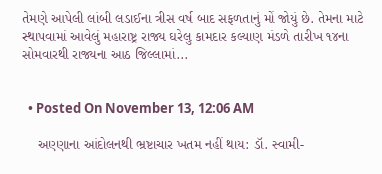તેમણે આપેલી લાંબી લડાઈના ત્રીસ વર્ષ બાદ સફળતાનું મોં જોયું છે. તેમના માટે સ્થાપવામાં આવેલું મહારાષ્ટ્ર રાજ્ય ઘરેલુ કામદાર કલ્યાણ મંડળે તારીખ ૧૪ના સોમવારથી રાજ્યના આઠ જિલ્લામાં...


  • Posted On November 13, 12:06 AM

    અણ્ણાના આંદોલનથી ભ્રષ્ટાચાર ખતમ નહીં થાય: ડૉ. સ્વામી-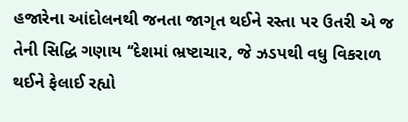હજારેના આંદોલનથી જનતા જાગૃત થઈને રસ્તા પર ઉતરી એ જ તેની સિદ્ધિ ગણાય ‘‘દેશમાં ભ્રષ્ટાચાર, જે ઝડપથી વધુ વિકરાળ થઈને ફેલાઈ રહ્યો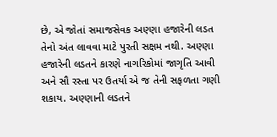છે, એ જોતાં સમાજસેવક અણ્ણા હજારેની લડત તેનો અંત લાવવા માટે પુરતી સક્ષમ નથી. અણ્ણા હજારેની લડતને કારણે નાગરિકોમાં જાગૃતિ આવી અને સૌ રસ્તા પર ઉતર્યા એ જ તેની સફળતા ગણી શકાય. અણ્ણાની લડતને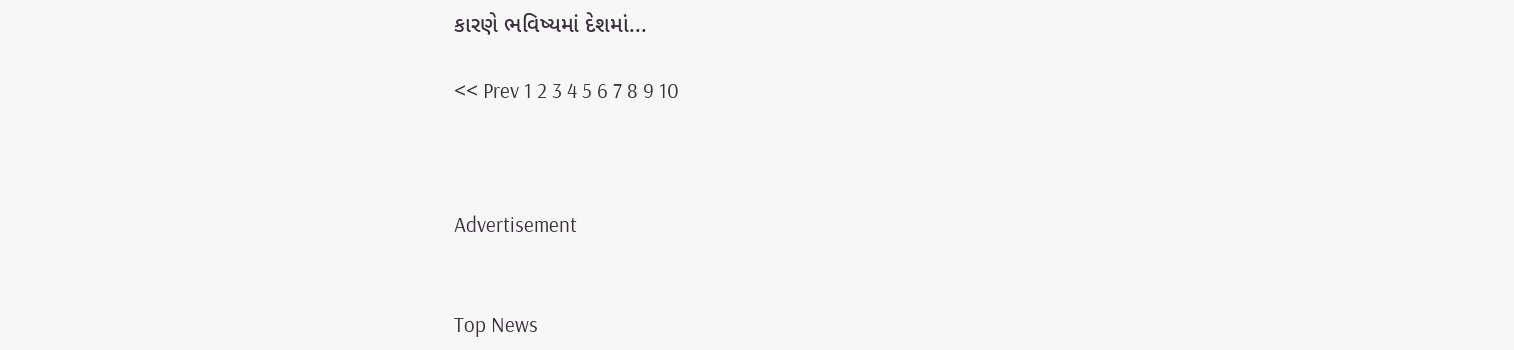કારણે ભવિષ્યમાં દેશમાં...

<< Prev 1 2 3 4 5 6 7 8 9 10



Advertisement


Top News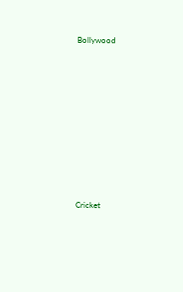Bollywood











Cricket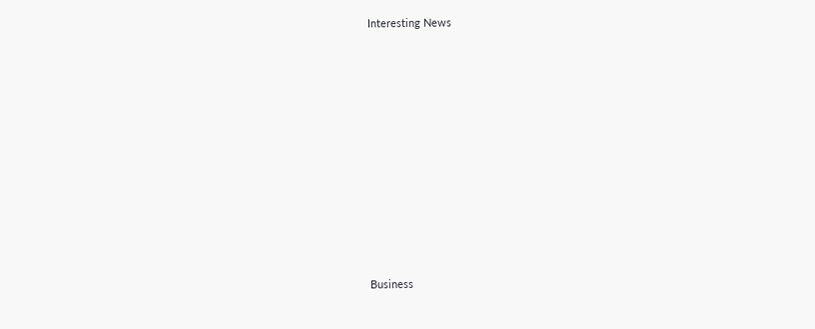Interesting News











Business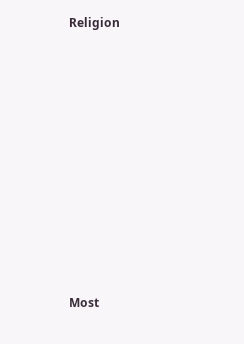Religion











Most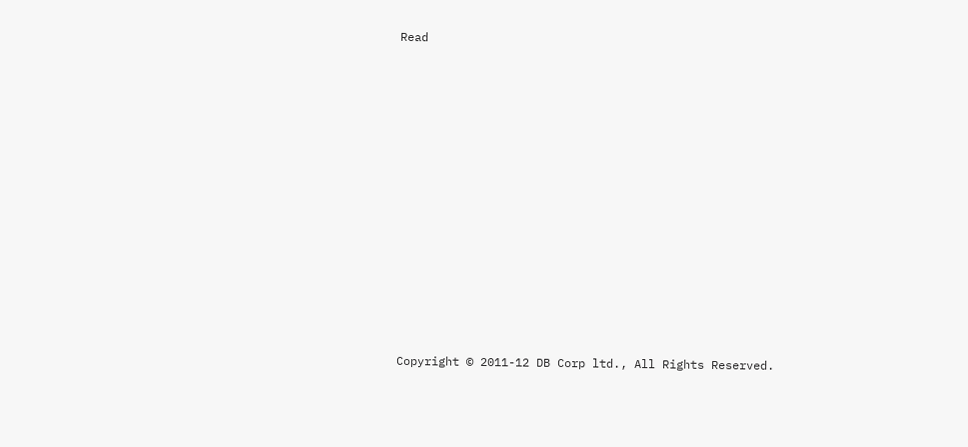Read

















Copyright © 2011-12 DB Corp ltd., All Rights Reserved.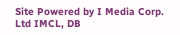Site Powered by I Media Corp. Ltd IMCL, DB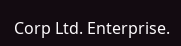Corp Ltd. Enterprise.